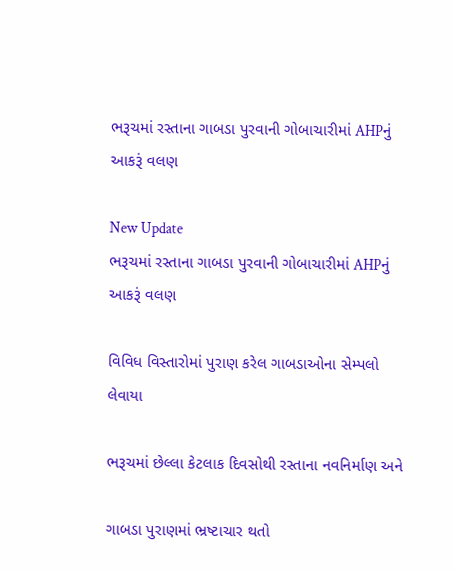ભરૂચમાં રસ્તાના ગાબડા પુરવાની ગોબાચારીમાં AHPનું આકરૂં વલણ

New Update
ભરૂચમાં રસ્તાના ગાબડા પુરવાની ગોબાચારીમાં AHPનું આકરૂં વલણ

વિવિધ વિસ્તારોમાં પુરાણ કરેલ ગાબડાઓના સેમ્પલો લેવાયા

ભરૂચમાં છેલ્લા કેટલાક દિવસોથી રસ્તાના નવનિર્માણ અને

ગાબડા પુરાણમાં ભ્રષ્ટાચાર થતો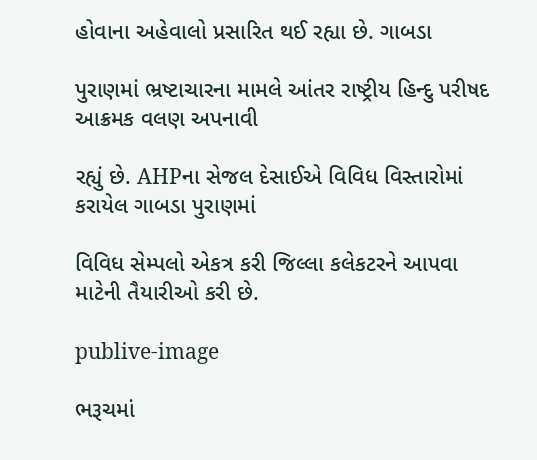હોવાના અહેવાલો પ્રસારિત થઈ રહ્યા છે. ગાબડા

પુરાણમાં ભ્રષ્ટાચારના મામલે આંતર રાષ્ટ્રીય હિન્દુ પરીષદ આક્રમક વલણ અપનાવી

રહ્યું છે. AHPના સેજલ દેસાઈએ વિવિધ વિસ્તારોમાં કરાયેલ ગાબડા પુરાણમાં

વિવિધ સેમ્પલો એકત્ર કરી જિલ્લા કલેકટરને આપવા માટેની તૈયારીઓ કરી છે.

publive-image

ભરૂચમાં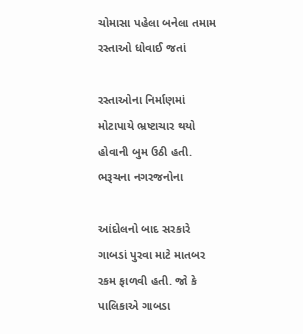ચોમાસા પહેલા બનેલા તમામ રસ્તાઓ ધોવાઈ જતાં

રસ્તાઓના નિર્માણમાં મોટાપાયે ભ્રષ્ટાચાર થયો હોવાની બુમ ઉઠી હતી. ભરૂચના નગરજનોના

આંદોલનો બાદ સરકારે ગાબડાં પુરવા માટે માતબર રકમ ફાળવી હતી. જો કે પાલિકાએ ગાબડા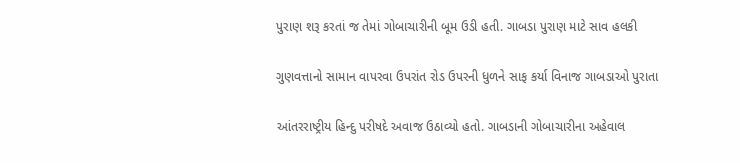પુરાણ શરૂ કરતાં જ તેમાં ગોબાચારીની બૂમ ઉડી હતી. ગાબડા પુરાણ માટે સાવ હલકી

ગુણવત્તાનો સામાન વાપરવા ઉપરાંત રોડ ઉપરની ધુળને સાફ કર્યા વિનાજ ગાબડાઓ પુરાતા

આંતરરાષ્ટ્રીય હિન્દુ પરીષદે અવાજ ઉઠાવ્યો હતો. ગાબડાની ગોબાચારીના અહેવાલ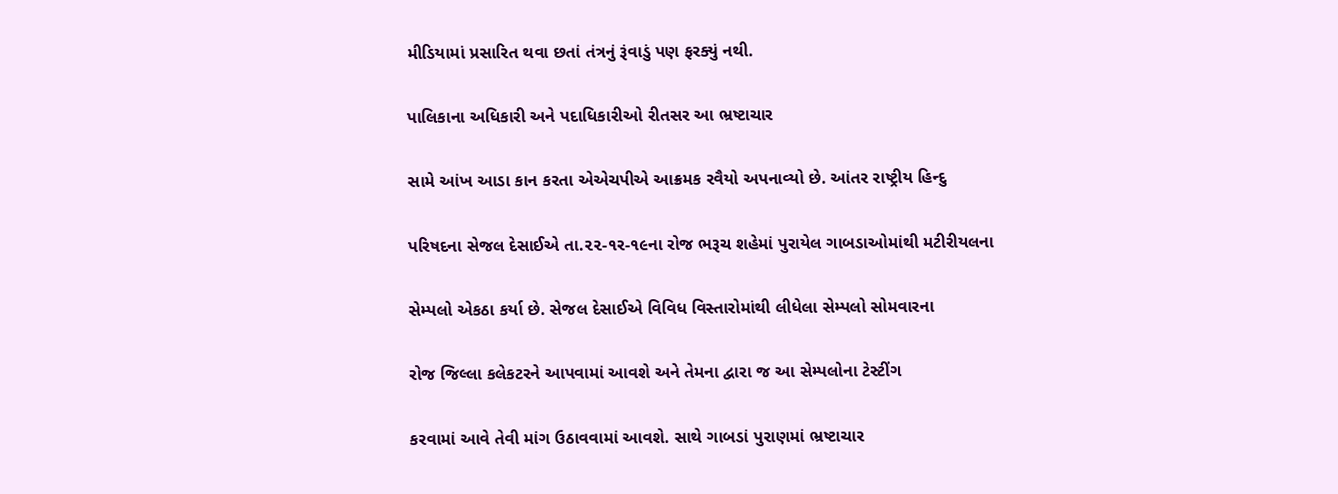મીડિયામાં પ્રસારિત થવા છતાં તંત્રનું રૂંવાડું પણ ફરક્યું નથી.

પાલિકાના અધિકારી અને પદાધિકારીઓ રીતસર આ ભ્રષ્ટાચાર

સામે આંખ આડા કાન કરતા એએચપીએ આક્રમક રવૈયો અપનાવ્યો છે. આંતર રાષ્ટ્રીય હિન્દુ

પરિષદના સેજલ દેસાઈએ તા.૨૨-૧ર-૧૯ના રોજ ભરૂચ શહેમાં પુરાયેલ ગાબડાઓમાંથી મટીરીયલના

સેમ્પલો એકઠા કર્યા છે. સેજલ દેસાઈએ વિવિધ વિસ્તારોમાંથી લીધેલા સેમ્પલો સોમવારના

રોજ જિલ્લા કલેકટરને આપવામાં આવશે અને તેમના દ્વારા જ આ સેમ્પલોના ટેસ્ટીંગ

કરવામાં આવે તેવી માંગ ઉઠાવવામાં આવશે. સાથે ગાબડાં પુરાણમાં ભ્રષ્ટાચાર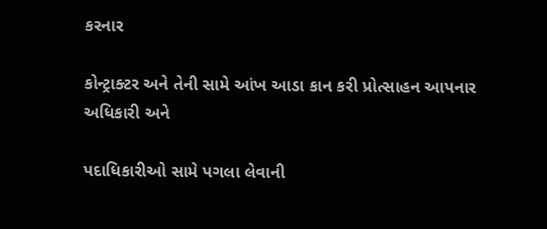કરનાર

કોન્ટ્રાક્ટર અને તેની સામે આંખ આડા કાન કરી પ્રોત્સાહન આપનાર અધિકારી અને

પદાધિકારીઓ સામે પગલા લેવાની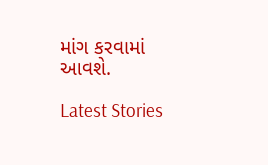માંગ કરવામાં આવશે.

Latest Stories